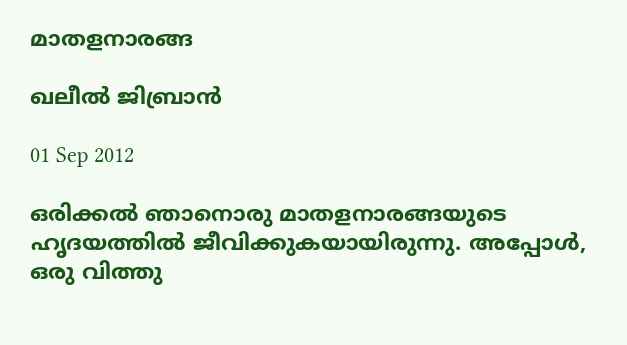മാതളനാരങ്ങ

ഖലീല്‍ ജിബ്രാന്‍

01 Sep 2012

ഒരിക്കല്‍ ഞാനൊരു മാതളനാരങ്ങയുടെ ഹൃദയത്തില്‍ ജീവിക്കുകയായിരുന്നു. അപ്പോള്‍, ഒരു വിത്തു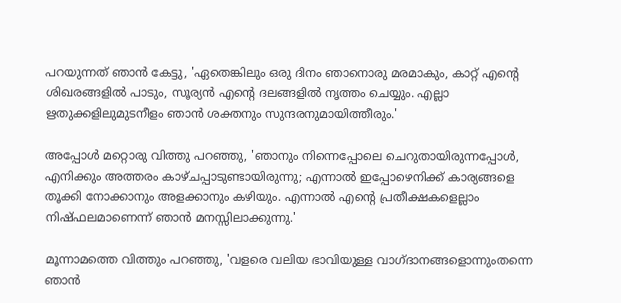പറയുന്നത് ഞാന്‍ കേട്ടു, 'ഏതെങ്കിലും ഒരു ദിനം ഞാനൊരു മരമാകും, കാറ്റ് എന്റെ ശിഖരങ്ങളില്‍ പാടും, സൂര്യന്‍ എന്റെ ദലങ്ങളില്‍ നൃത്തം ചെയ്യും. എല്ലാ ഋതുക്കളിലുമുടനീളം ഞാന്‍ ശക്തനും സുന്ദരനുമായിത്തീരും.'

അപ്പോള്‍ മറ്റൊരു വിത്തു പറഞ്ഞു, 'ഞാനും നിന്നെപ്പോലെ ചെറുതായിരുന്നപ്പോള്‍, എനിക്കും അത്തരം കാഴ്ചപ്പാടുണ്ടായിരുന്നു; എന്നാല്‍ ഇപ്പോഴെനിക്ക് കാര്യങ്ങളെ തൂക്കി നോക്കാനും അളക്കാനും കഴിയും. എന്നാല്‍ എന്റെ പ്രതീക്ഷകളെല്ലാം നിഷ്ഫലമാണെന്ന് ഞാന്‍ മനസ്സിലാക്കുന്നു.'

മൂന്നാമത്തെ വിത്തും പറഞ്ഞു, 'വളരെ വലിയ ഭാവിയുള്ള വാഗ്ദാനങ്ങളൊന്നുംതന്നെ ഞാന്‍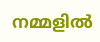നമ്മളില്‍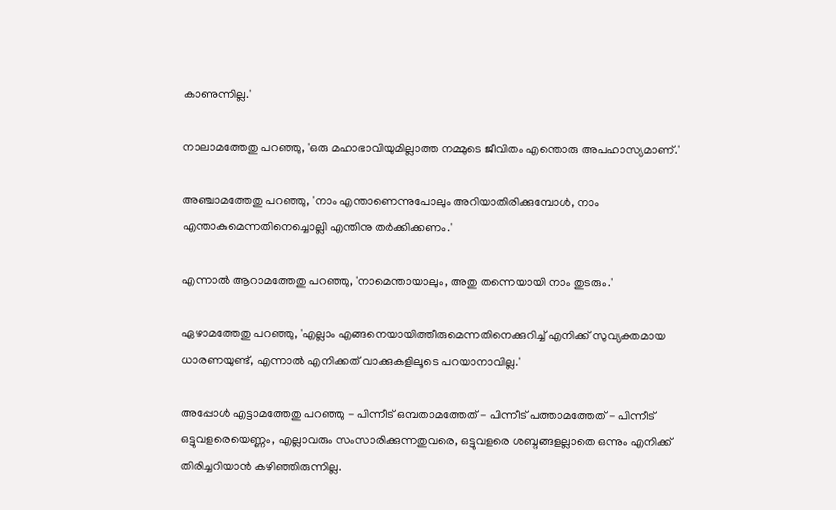കാണുന്നില്ല.'

നാലാമത്തേതു പറഞ്ഞു, 'ഒരു മഹാഭാവിയുമില്ലാത്ത നമ്മുടെ ജീവിതം എന്തൊരു അപഹാസ്യമാണ്.'

അഞ്ചാമത്തേതു പറഞ്ഞു, 'നാം എന്താണെന്നുപോലും അറിയാതിരിക്കുമ്പോള്‍, നാം എന്താകുമെന്നതിനെച്ചൊല്ലി എന്തിനു തര്‍ക്കിക്കണം.'

എന്നാല്‍ ആറാമത്തേതു പറഞ്ഞു, 'നാമെന്തായാലും, അതു തന്നെയായി നാം തുടരും.'

ഏഴാമത്തേതു പറഞ്ഞു, 'എല്ലാം എങ്ങനെയായിത്തീരുമെന്നതിനെക്കുറിച്ച് എനിക്ക് സുവ്യക്തമായ ധാരണയുണ്ട്, എന്നാല്‍ എനിക്കത് വാക്കുകളിലൂടെ പറയാനാവില്ല.'

അപ്പോള്‍ എട്ടാമത്തേതു പറഞ്ഞു - പിന്നീട് ഒമ്പതാമത്തേത് - പിന്നീട് പത്താമത്തേത് - പിന്നീട് ഒട്ടുവളരെയെണ്ണം, എല്ലാവരും സംസാരിക്കുന്നതുവരെ, ഒട്ടുവളരെ ശബ്ദങ്ങളല്ലാതെ ഒന്നും എനിക്ക് തിരിച്ചറിയാന്‍ കഴിഞ്ഞിരുന്നില്ല.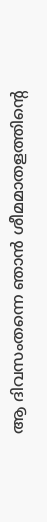ആ ദിവസംതന്നെ ഞാന്‍ ശീമമാതളത്തിന്റെ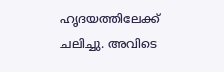ഹൃദയത്തിലേക്ക് ചലിച്ചു. അവിടെ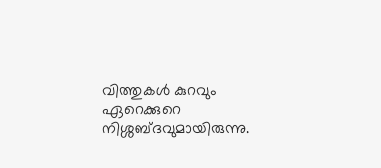വിത്തുകള്‍ കുറവും ഏറെക്കുറെ നിശ്ശബ്ദവുമായിരുന്നു.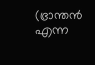(ഭ്രാന്തന്‍ എന്ന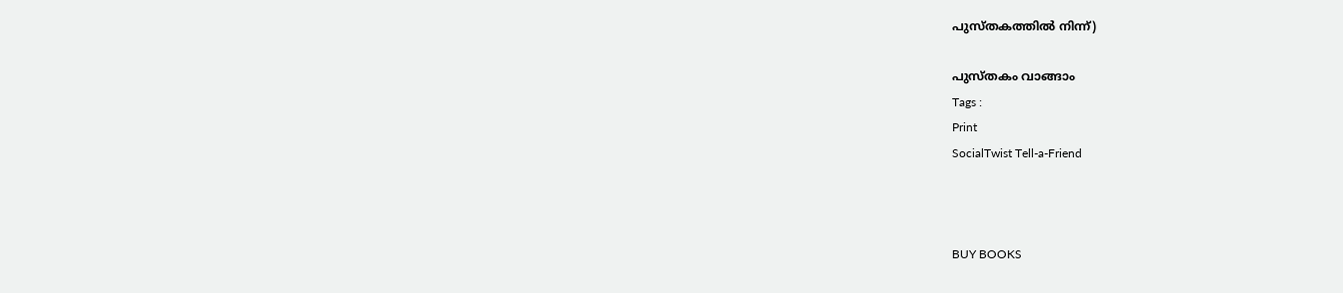പുസ്തകത്തില്‍ നിന്ന്)

പുസ്തകം വാങ്ങാം
Tags :
Print
SocialTwist Tell-a-Friend



BUY BOOKS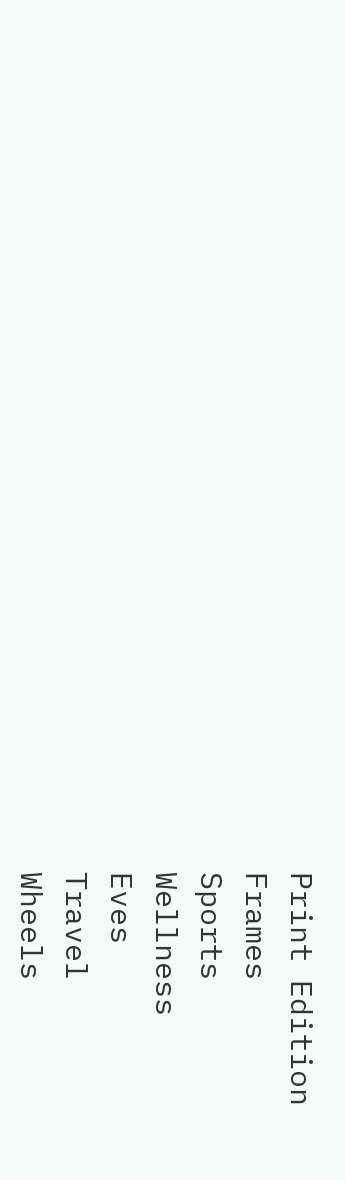Print Edition
Frames
Sports
Wellness
Eves
Travel
Wheels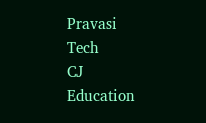Pravasi
Tech
CJ
Education